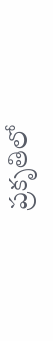ప్రకృతిలో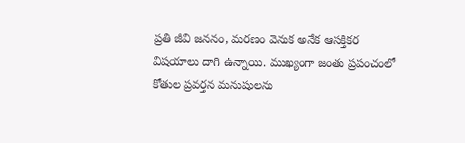ప్రతి జీవి జననం, మరణం వెనుక అనేక ఆసక్తికర విషయాలు దాగి ఉన్నాయి. ముఖ్యంగా జంతు ప్రపంచంలో కోతుల ప్రవర్తన మనుషులను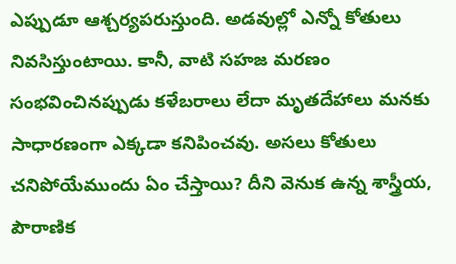ఎప్పుడూ ఆశ్చర్యపరుస్తుంది. అడవుల్లో ఎన్నో కోతులు నివసిస్తుంటాయి. కానీ, వాటి సహజ మరణం సంభవించినప్పుడు కళేబరాలు లేదా మృతదేహాలు మనకు సాధారణంగా ఎక్కడా కనిపించవు. అసలు కోతులు చనిపోయేముందు ఏం చేస్తాయి? దీని వెనుక ఉన్న శాస్త్రీయ, పౌరాణిక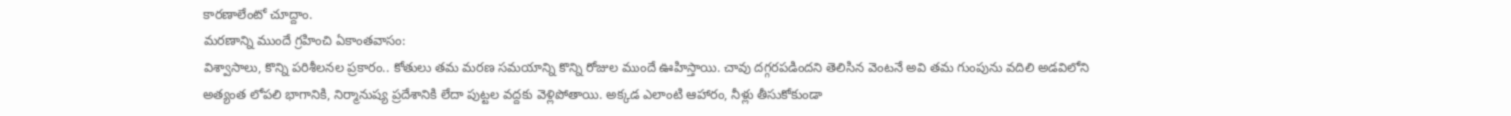కారణాలేంటో చూద్దాం.
మరణాన్ని ముందే గ్రహించి ఏకాంతవాసం:
విశ్వాసాలు, కొన్ని పరిశీలనల ప్రకారం.. కోతులు తమ మరణ సమయాన్ని కొన్ని రోజుల ముందే ఊహిస్తాయి. చావు దగ్గరపడిందని తెలిసిన వెంటనే అవి తమ గుంపును వదిలి అడవిలోని అత్యంత లోపలి భాగానికి, నిర్మానుష్య ప్రదేశానికి లేదా పుట్టల వద్దకు వెళ్లిపోతాయి. అక్కడ ఎలాంటి ఆహారం, నీళ్లు తీసుకోకుండా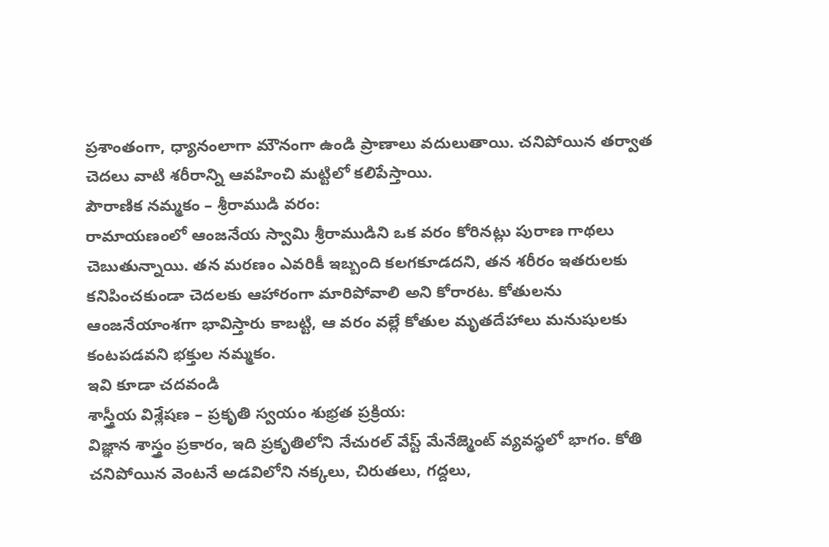ప్రశాంతంగా, ధ్యానంలాగా మౌనంగా ఉండి ప్రాణాలు వదులుతాయి. చనిపోయిన తర్వాత చెదలు వాటి శరీరాన్ని ఆవహించి మట్టిలో కలిపేస్తాయి.
పౌరాణిక నమ్మకం – శ్రీరాముడి వరం:
రామాయణంలో ఆంజనేయ స్వామి శ్రీరాముడిని ఒక వరం కోరినట్లు పురాణ గాథలు చెబుతున్నాయి. తన మరణం ఎవరికీ ఇబ్బంది కలగకూడదని, తన శరీరం ఇతరులకు కనిపించకుండా చెదలకు ఆహారంగా మారిపోవాలి అని కోరారట. కోతులను ఆంజనేయాంశగా భావిస్తారు కాబట్టి, ఆ వరం వల్లే కోతుల మృతదేహాలు మనుషులకు కంటపడవని భక్తుల నమ్మకం.
ఇవి కూడా చదవండి
శాస్త్రీయ విశ్లేషణ – ప్రకృతి స్వయం శుభ్రత ప్రక్రియ:
విజ్ఞాన శాస్త్రం ప్రకారం, ఇది ప్రకృతిలోని నేచురల్ వేస్ట్ మేనేజ్మెంట్ వ్యవస్థలో భాగం. కోతి చనిపోయిన వెంటనే అడవిలోని నక్కలు, చిరుతలు, గద్దలు,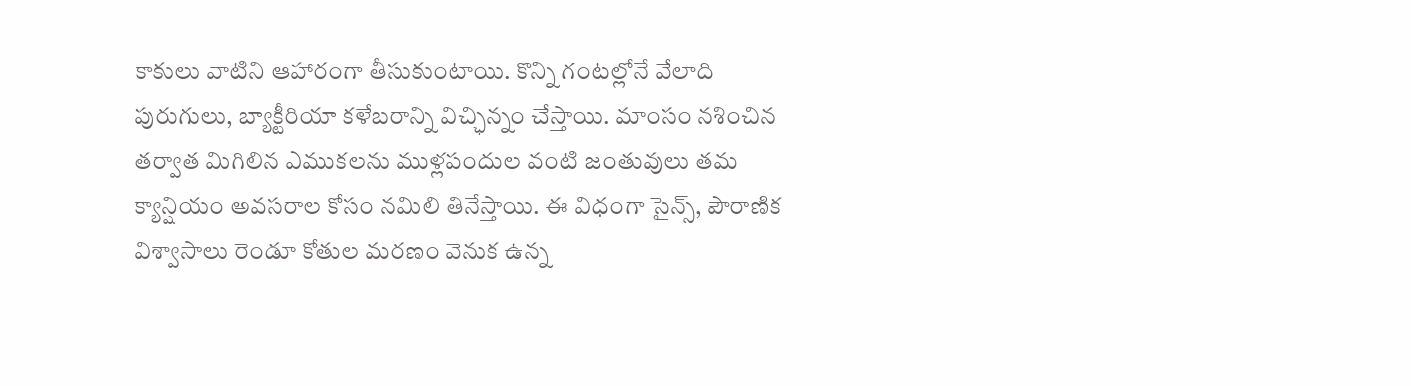కాకులు వాటిని ఆహారంగా తీసుకుంటాయి. కొన్ని గంటల్లోనే వేలాది పురుగులు, బ్యాక్టీరియా కళేబరాన్ని విచ్ఛిన్నం చేస్తాయి. మాంసం నశించిన తర్వాత మిగిలిన ఎముకలను ముళ్లపందుల వంటి జంతువులు తమ క్యాన్షియం అవసరాల కోసం నమిలి తినేస్తాయి. ఈ విధంగా సైన్స్, పౌరాణిక విశ్వాసాలు రెండూ కోతుల మరణం వెనుక ఉన్న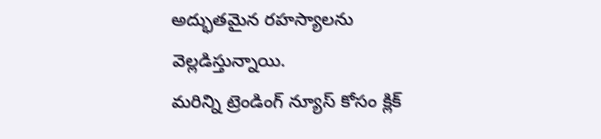అద్భుతమైన రహస్యాలను వెల్లడిస్తున్నాయి.
మరిన్ని ట్రెండింగ్ న్యూస్ కోసం క్లిక్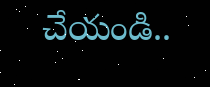చేయండి..